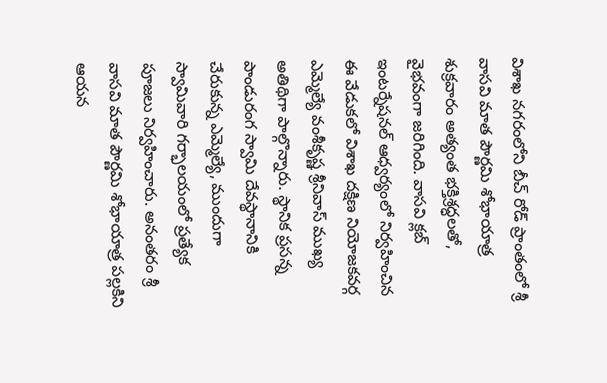విశాఖ నగరంలోని బీచ్ రోడ్ ప్రాంతంలో శ్రీ వాసవి మాత పౌర్ణమి శోభాయాత్ర శుక్రవారం అత్యంత భక్తిశ్రద్ధలతో, వైభవంగా జరిగింది. వాసవి క్లబ్ ఇంటర్నేషనల్ ఆధ్వర్యంలో నిర్వహించిన ఈ వేడుకలో విశాఖ దక్షిణ నియోజకవర్గ ఎమ్మెల్యే వంశీకృష్ణ శ్రీనివాస్ ముఖ్య అతిథిగా పాల్గొన్నారు. స్థానిక ప్రసన్న పాండురంగ స్వామి దేవస్థానానికి చేరుకున్న ఎమ్మెల్యే, ముందుగా స్వామివారి గర్భాలయంలో ప్రత్యేక పూజలు నిర్వహించారు. అనంతరం శ్రీ వాసవి మాత పౌర్ణమి శోభాయాత్ర పల్లకిని ఆయన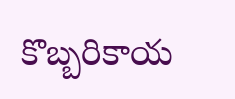కొబ్బరికాయ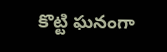కొట్టి ఘనంగా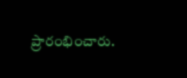ప్రారంభించారు.